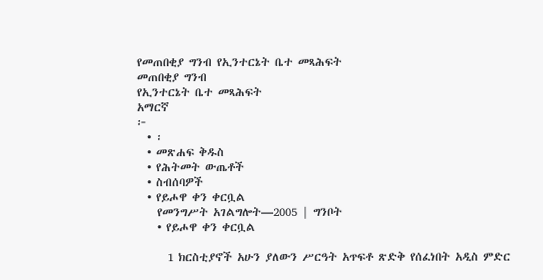የመጠበቂያ ግንብ የኢንተርኔት ቤተ መጻሕፍት
መጠበቂያ ግንብ
የኢንተርኔት ቤተ መጻሕፍት
አማርኛ
፦
  • ፡
  • መጽሐፍ ቅዱስ
  • የሕትመት ውጤቶች
  • ስብሰባዎች
  • የይሖዋ ቀን ቀርቧል
    የመንግሥት አገልግሎት—2005 | ግንቦት
    • የይሖዋ ቀን ቀርቧል

      1 ክርስቲያኖች አሁን ያለውን ሥርዓት አጥፍቶ ጽድቅ የሰፈነበት አዲስ ምድር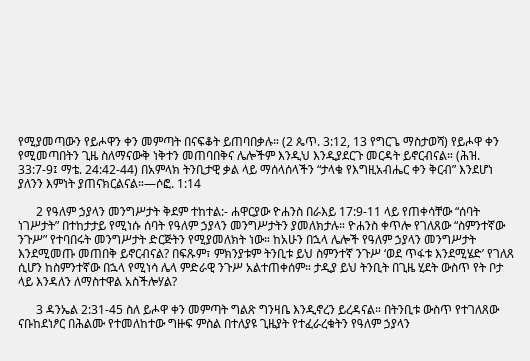የሚያመጣውን የይሖዋን ቀን መምጣት በናፍቆት ይጠባበቃሉ። (2 ጴጥ. 3:12, 13 የግርጌ ማስታወሻ) የይሖዋ ቀን የሚመጣበትን ጊዜ ስለማናውቅ ነቅተን መጠባበቅና ሌሎችም እንዲህ እንዲያደርጉ መርዳት ይኖርብናል። (ሕዝ. 33:7-9፤ ማቴ. 24:42-44) በአምላክ ትንቢታዊ ቃል ላይ ማሰላሰላችን “ታላቁ የእግዚአብሔር ቀን ቅርብ” እንደሆነ ያለንን እምነት ያጠናክርልናል።—ሶፎ. 1:14

      2 የዓለም ኃያላን መንግሥታት ቅደም ተከተል:- ሐዋርያው ዮሐንስ በራእይ 17:9-11 ላይ የጠቀሳቸው “ሰባት ነገሥታት” በተከታታይ የሚነሱ ሰባት የዓለም ኃያላን መንግሥታትን ያመለክታሉ። ዮሐንስ ቀጥሎ የገለጸው “ስምንተኛው ንጉሥ” የተባበሩት መንግሥታት ድርጅትን የሚያመለክት ነው። ከአሁን በኋላ ሌሎች የዓለም ኃያላን መንግሥታት እንደሚመጡ መጠበቅ ይኖርብናል? በፍጹም፣ ምክንያቱም ትንቢቱ ይህ ስምንተኛ ንጉሥ ‘ወደ ጥፋቱ እንደሚሄድ’ የገለጸ ሲሆን ከስምንተኛው በኋላ የሚነሳ ሌላ ምድራዊ ንጉሥ አልተጠቀሰም። ታዲያ ይህ ትንቢት በጊዜ ሂደት ውስጥ የት ቦታ ላይ እንዳለን ለማስተዋል አስችሎሃል?

      3 ዳንኤል 2:31-45 ስለ ይሖዋ ቀን መምጣት ግልጽ ግንዛቤ እንዲኖረን ይረዳናል። በትንቢቱ ውስጥ የተገለጸው ናቡከደነፆር በሕልሙ የተመለከተው ግዙፍ ምስል በተለያዩ ጊዜያት የተፈራረቁትን የዓለም ኃያላን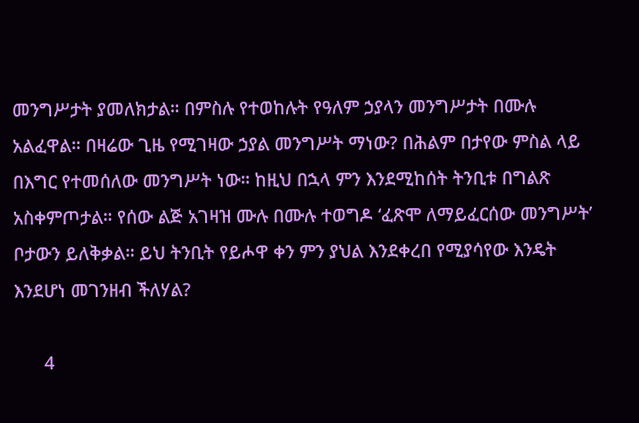መንግሥታት ያመለክታል። በምስሉ የተወከሉት የዓለም ኃያላን መንግሥታት በሙሉ አልፈዋል። በዛሬው ጊዜ የሚገዛው ኃያል መንግሥት ማነው? በሕልም በታየው ምስል ላይ በእግር የተመሰለው መንግሥት ነው። ከዚህ በኋላ ምን እንደሚከሰት ትንቢቱ በግልጽ አስቀምጦታል። የሰው ልጅ አገዛዝ ሙሉ በሙሉ ተወግዶ ‘ፈጽሞ ለማይፈርሰው መንግሥት’ ቦታውን ይለቅቃል። ይህ ትንቢት የይሖዋ ቀን ምን ያህል እንደቀረበ የሚያሳየው እንዴት እንደሆነ መገንዘብ ችለሃል?

      4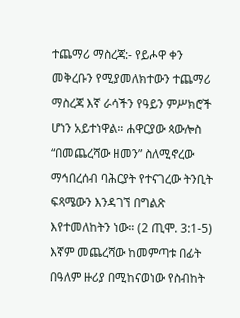ተጨማሪ ማስረጃ:- የይሖዋ ቀን መቅረቡን የሚያመለክተውን ተጨማሪ ማስረጃ እኛ ራሳችን የዓይን ምሥክሮች ሆነን አይተነዋል። ሐዋርያው ጳውሎስ “በመጨረሻው ዘመን” ስለሚኖረው ማኅበረሰብ ባሕርያት የተናገረው ትንቢት ፍጻሜውን እንዳገኘ በግልጽ እየተመለከትን ነው። (2 ጢሞ. 3:1-5) እኛም መጨረሻው ከመምጣቱ በፊት በዓለም ዙሪያ በሚከናወነው የስብከት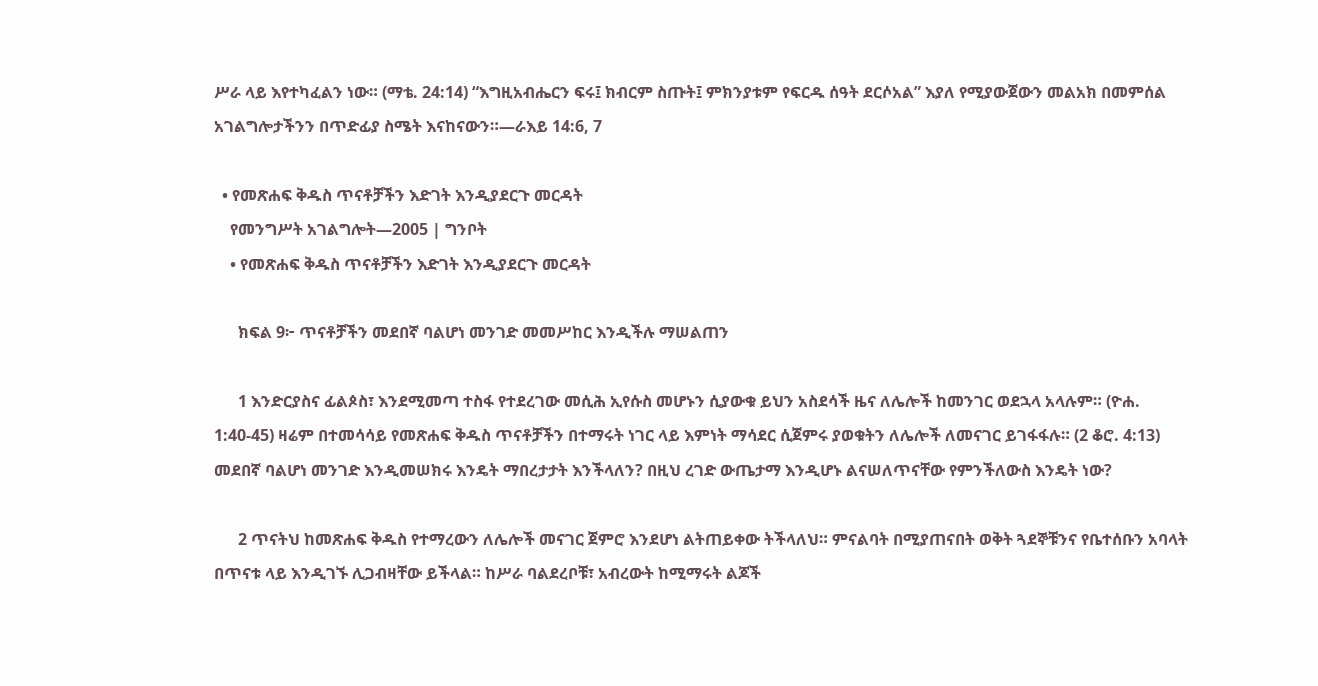ሥራ ላይ እየተካፈልን ነው። (ማቴ. 24:14) “እግዚአብሔርን ፍሩ፤ ክብርም ስጡት፤ ምክንያቱም የፍርዱ ሰዓት ደርሶአል” እያለ የሚያውጀውን መልአክ በመምሰል አገልግሎታችንን በጥድፊያ ስሜት እናከናውን።—ራእይ 14:6, 7

  • የመጽሐፍ ቅዱስ ጥናቶቻችን እድገት እንዲያደርጉ መርዳት
    የመንግሥት አገልግሎት—2005 | ግንቦት
    • የመጽሐፍ ቅዱስ ጥናቶቻችን እድገት እንዲያደርጉ መርዳት

      ክፍል 9፦ ጥናቶቻችን መደበኛ ባልሆነ መንገድ መመሥከር እንዲችሉ ማሠልጠን

      1 እንድርያስና ፊልጶስ፣ እንደሚመጣ ተስፋ የተደረገው መሲሕ ኢየሱስ መሆኑን ሲያውቁ ይህን አስደሳች ዜና ለሌሎች ከመንገር ወደኋላ አላሉም። (ዮሐ. 1:40-45) ዛሬም በተመሳሳይ የመጽሐፍ ቅዱስ ጥናቶቻችን በተማሩት ነገር ላይ እምነት ማሳደር ሲጀምሩ ያወቁትን ለሌሎች ለመናገር ይገፋፋሉ። (2 ቆሮ. 4:13) መደበኛ ባልሆነ መንገድ እንዲመሠክሩ እንዴት ማበረታታት እንችላለን? በዚህ ረገድ ውጤታማ እንዲሆኑ ልናሠለጥናቸው የምንችለውስ እንዴት ነው?

      2 ጥናትህ ከመጽሐፍ ቅዱስ የተማረውን ለሌሎች መናገር ጀምሮ እንደሆነ ልትጠይቀው ትችላለህ። ምናልባት በሚያጠናበት ወቅት ጓደኞቹንና የቤተሰቡን አባላት በጥናቱ ላይ እንዲገኙ ሊጋብዛቸው ይችላል። ከሥራ ባልደረቦቹ፣ አብረውት ከሚማሩት ልጆች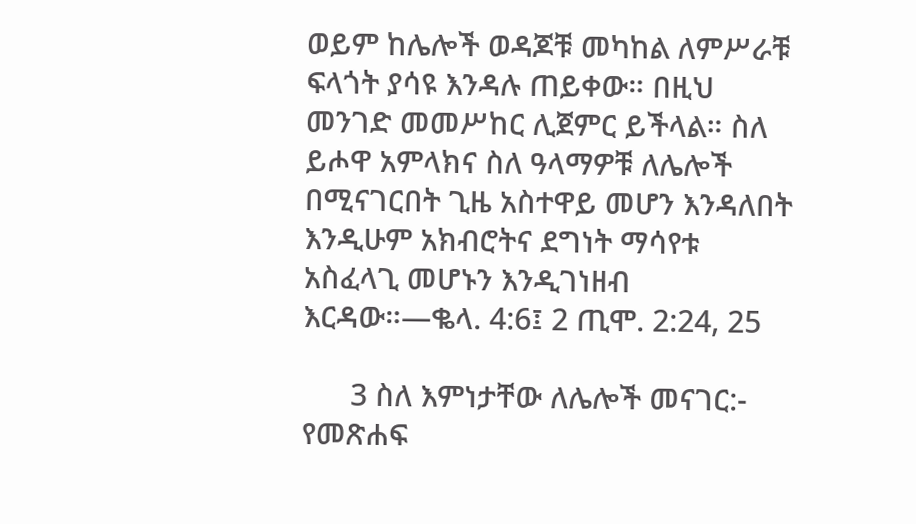ወይም ከሌሎች ወዳጆቹ መካከል ለምሥራቹ ፍላጎት ያሳዩ እንዳሉ ጠይቀው። በዚህ መንገድ መመሥከር ሊጀምር ይችላል። ስለ ይሖዋ አምላክና ስለ ዓላማዎቹ ለሌሎች በሚናገርበት ጊዜ አስተዋይ መሆን እንዳለበት እንዲሁም አክብሮትና ደግነት ማሳየቱ አስፈላጊ መሆኑን እንዲገነዘብ እርዳው።—ቈላ. 4:6፤ 2 ጢሞ. 2:24, 25

      3 ስለ እምነታቸው ለሌሎች መናገር:- የመጽሐፍ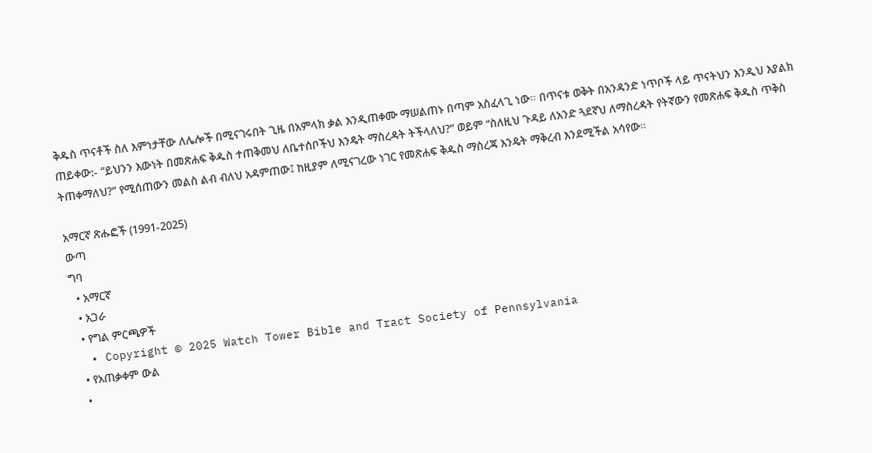ቅዱስ ጥናቶች ስለ እምነታቸው ለሌሎች በሚናገሩበት ጊዜ በአምላክ ቃል እንዲጠቀሙ ማሠልጠኑ በጣም አስፈላጊ ነው። በጥናቱ ወቅት በአንዳንድ ነጥቦች ላይ ጥናትህን እንዲህ እያልክ ጠይቀው:- “ይህንን እውነት በመጽሐፍ ቅዱስ ተጠቅመህ ለቤተሰቦችህ እንዴት ማስረዳት ትችላለህ?” ወይም “ስለዚህ ጉዳይ ለአንድ ጓደኛህ ለማስረዳት የትኛውን የመጽሐፍ ቅዱስ ጥቅስ ትጠቀማለህ?” የሚሰጠውን መልስ ልብ ብለህ አዳምጠው፤ ከዚያም ለሚናገረው ነገር የመጽሐፍ ቅዱስ ማስረጃ እንዴት ማቅረብ እንደሚችል አሳየው።

አማርኛ ጽሑፎች (1991-2025)
ውጣ
ግባ
  • አማርኛ
  • አጋራ
  • የግል ምርጫዎች
  • Copyright © 2025 Watch Tower Bible and Tract Society of Pennsylvania
  • የአጠቃቀም ውል
  •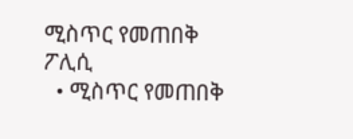ሚስጥር የመጠበቅ ፖሊሲ
  • ሚስጥር የመጠበቅ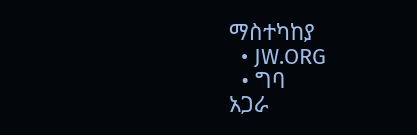ማስተካከያ
  • JW.ORG
  • ግባ
አጋራ